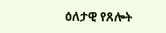ዕለታዊ የጸሎት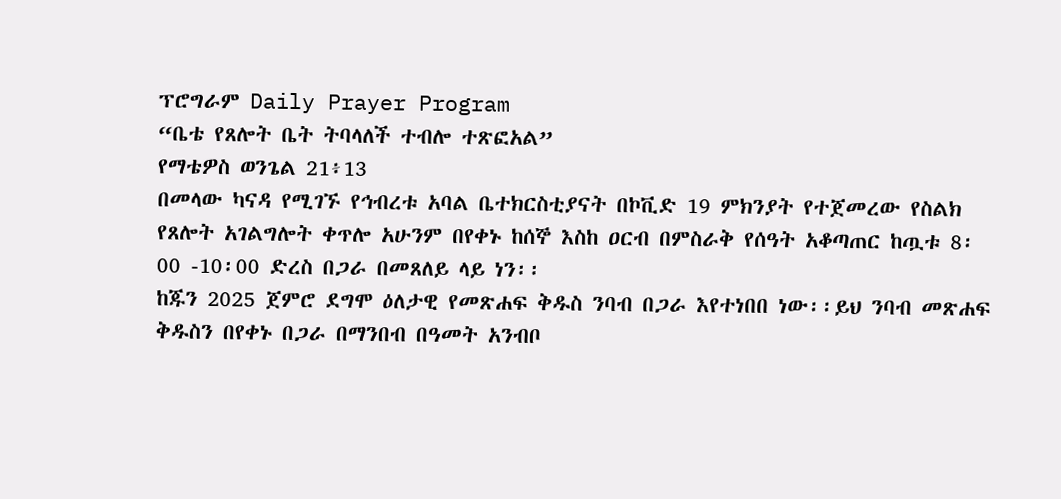ፕሮግራም Daily Prayer Program
“ቤቴ የጸሎት ቤት ትባላለች ተብሎ ተጽፎአል”
የማቴዎስ ወንጌል 21፥13
በመላው ካናዳ የሚገኙ የኅብረቱ አባል ቤተክርስቲያናት በኮቪድ 19 ምክንያት የተጀመረው የስልክ የጸሎት አገልግሎት ቀጥሎ አሁንም በየቀኑ ከሰኞ እስከ ዐርብ በምስራቅ የሰዓት አቆጣጠር ከጧቱ 8፡00 -10፡00 ድረስ በጋራ በመጸለይ ላይ ነን፡፡
ከጁን 2025 ጀምሮ ደግሞ ዕለታዊ የመጽሐፍ ቅዱስ ንባብ በጋራ እየተነበበ ነው፡፡ይህ ንባብ መጽሐፍ ቅዱስን በየቀኑ በጋራ በማንበብ በዓመት አንብቦ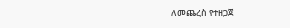ለመጨረስ የተዘጋጀ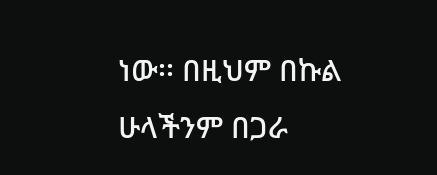ነው፡፡ በዚህም በኩል ሁላችንም በጋራ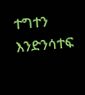ተግተን እንድንሳተፍ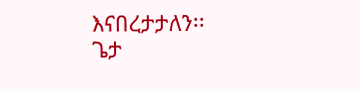እናበረታታለን፡፡
ጌታ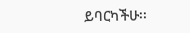ይባርካችሁ፡፡